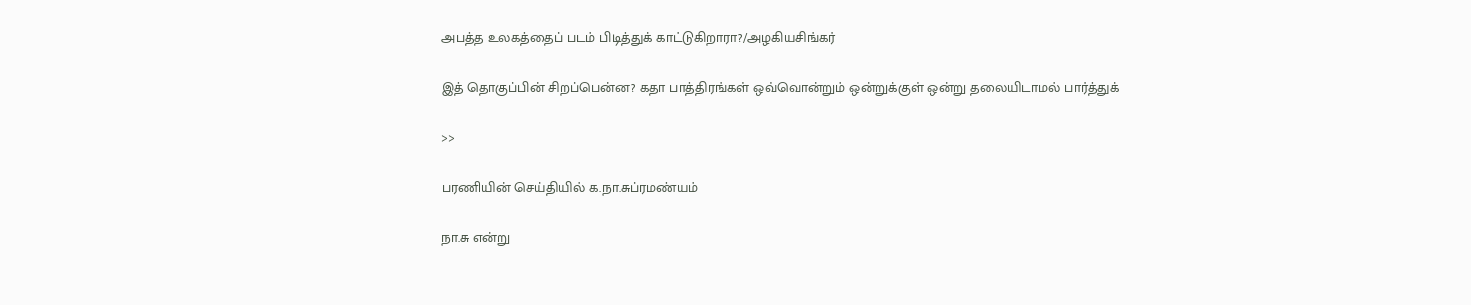அபத்த உலகத்தைப் படம் பிடித்துக் காட்டுகிறாரா?/அழகியசிங்கர்

இத் தொகுப்பின் சிறப்பென்ன? கதா பாத்திரங்கள் ஒவ்வொன்றும் ஒன்றுக்குள் ஒன்று தலையிடாமல் பார்த்துக்

>>

பரணியின் செய்தியில் க.நா.சுப்ரமண்யம்

நா.சு என்று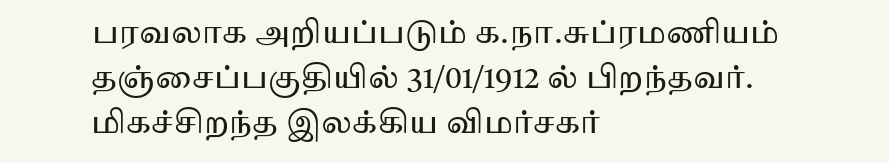பரவலாக அறியப்படும் க.நா.சுப்ரமணியம் தஞ்சைப்பகுதியில் 31/01/1912 ல் பிறந்தவர்.
மிகச்சிறந்த இலக்கிய விமர்சகர்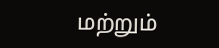மற்றும்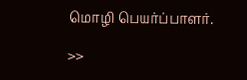மொழி பெயர்ப்பாளர்.

>>